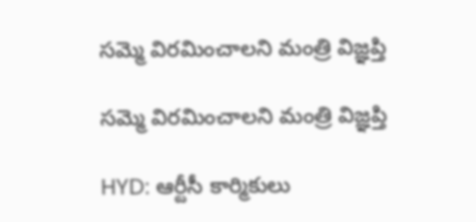సమ్మె విరమించాలని మంత్రి విజ్ఞప్తి

సమ్మె విరమించాలని మంత్రి విజ్ఞప్తి

HYD: ఆర్టీసీ కార్మికులు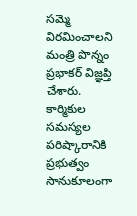సమ్మె విరమించాలని మంత్రి పొన్నం ప్రభాకర్ విజ్ఞప్తి చేశారు. కార్మికుల సమస్యల పరిష్కారానికి ప్రభుత్వం సానుకూలంగా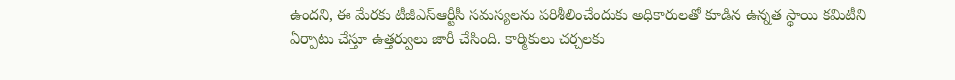ఉందని, ఈ మేరకు టీజీఎస్ఆర్టీసీ సమస్యలను పరిశీలించేందుకు అధికారులతో కూడిన ఉన్నత స్థాయి కమిటీని ఏర్పాటు చేస్తూ ఉత్తర్వులు జారీ చేసింది. కార్మికులు చర్చలకు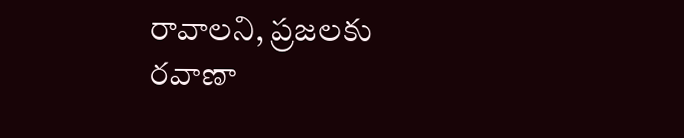రావాలని, ప్రజలకు రవాణా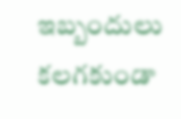ఇబ్బందులు కలగకుండా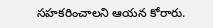సహకరించాలని ఆయన కోరారు.